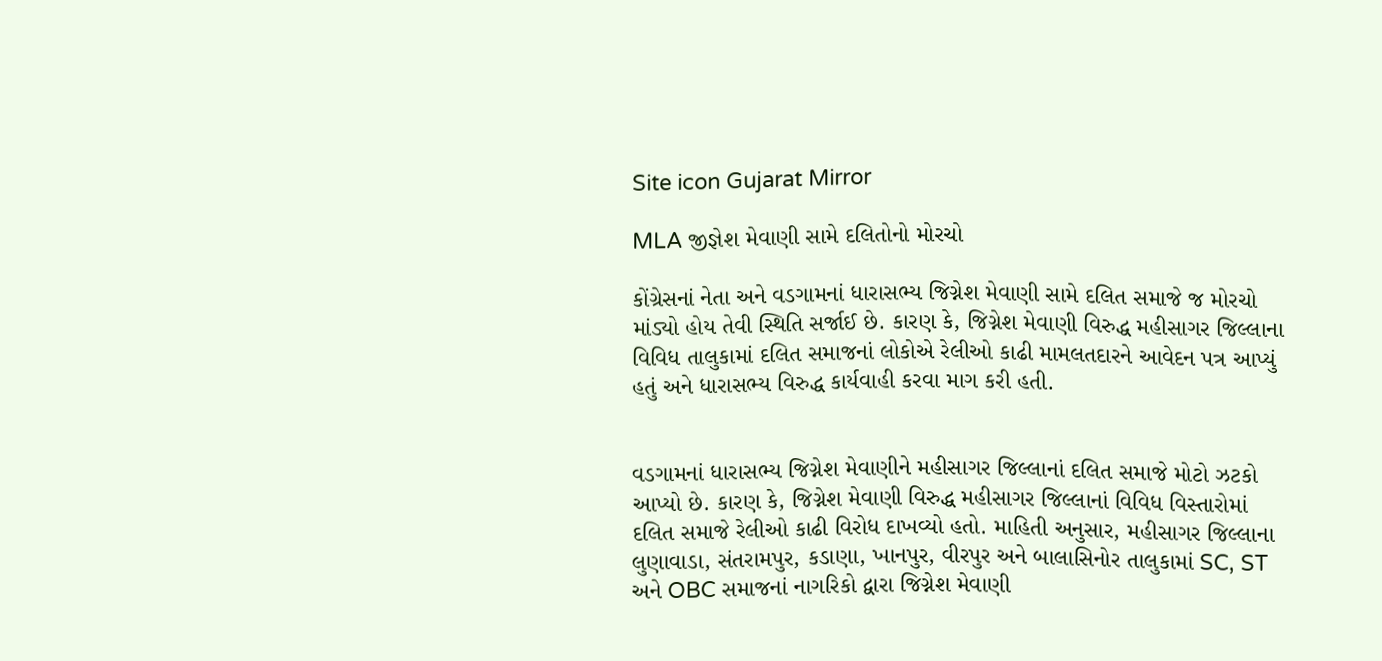Site icon Gujarat Mirror

MLA જીજ્ઞેશ મેવાણી સામે દલિતોનો મોરચો

કોંગ્રેસનાં નેતા અને વડગામનાં ધારાસભ્ય જિગ્નેશ મેવાણી સામે દલિત સમાજે જ મોરચો માંડ્યો હોય તેવી સ્થિતિ સર્જાઈ છે. કારણ કે, જિગ્નેશ મેવાણી વિરુદ્ધ મહીસાગર જિલ્લાના વિવિધ તાલુકામાં દલિત સમાજનાં લોકોએ રેલીઓ કાઢી મામલતદારને આવેદન પત્ર આપ્યું હતું અને ધારાસભ્ય વિરુદ્ધ કાર્યવાહી કરવા માગ કરી હતી.


વડગામનાં ધારાસભ્ય જિગ્નેશ મેવાણીને મહીસાગર જિલ્લાનાં દલિત સમાજે મોટો ઝટકો આપ્યો છે. કારણ કે, જિગ્નેશ મેવાણી વિરુદ્ધ મહીસાગર જિલ્લાનાં વિવિધ વિસ્તારોમાં દલિત સમાજે રેલીઓ કાઢી વિરોધ દાખવ્યો હતો. માહિતી અનુસાર, મહીસાગર જિલ્લાના લુણાવાડા, સંતરામપુર, કડાણા, ખાનપુર, વીરપુર અને બાલાસિનોર તાલુકામાં SC, ST અને OBC સમાજનાં નાગરિકો દ્વારા જિગ્નેશ મેવાણી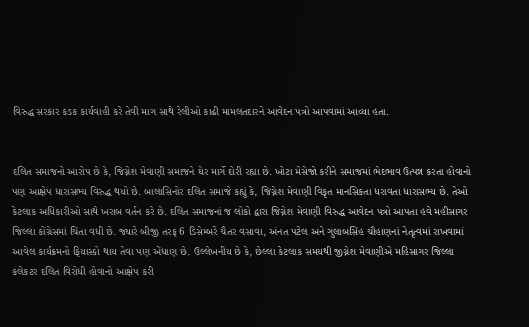વિરુદ્ધ સરકાર કડક કાર્યવાહી કરે તેવી માગ સાથે રેલીઓ કાઢી મામલતદારને આવેદન પત્રો આપવામાં આવ્યા હતા.


દલિત સમાજનો આરોપ છે કે, જિગ્નેશ મેવાણી સમાજને ઘેર માર્ગે દોરી રહ્યા છે. ખોટા મેસેજો કરીને સમાજમાં ભેદભાવ ઉત્પન્ન કરતા હોવાનો પણ આક્ષેપ ધારાસભ્ય વિરુદ્ધ થયો છે. બાલાસિનોર દલિત સમાજે કહ્યું કે, જિગ્નેશ મેવાણી વિકૃત માનસિકતા ધરાવતા ધારાસભ્ય છે. તેઓ કેટલાક અધિકારીઓ સાથે ખરાબ વર્તન કરે છે. દલિત સમાજનાં જ લોકો દ્વારા જિગ્નેશ મેવાણી વિરુદ્ધ આવેદન પત્રો આપતા હવે મહીસાગર જિલ્લા કોંગ્રેસમાં ચિંતા વધી છે. જ્યારે બીજી તરફ 6 ડિસેમ્બરે ચૈતર વસાવા, અંનત પટેલ અને ગુલાબસિંહ ચૌહાણનાં નેતૃત્વમાં રાખવામાં આવેલ કાર્યક્રમનો ફિયાસ્કો થાય તેવા પણ એંધાણ છે. ઉલ્લેખનીય છે કે, છેલ્લા કેટલાક સમયથી જીગ્નેશ મેવાણીએ મહિસાગર જિલ્લા કલેકટર દલિત વિરોધી હોવાનો આક્ષેપ કરી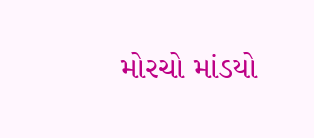મોરચો માંડયો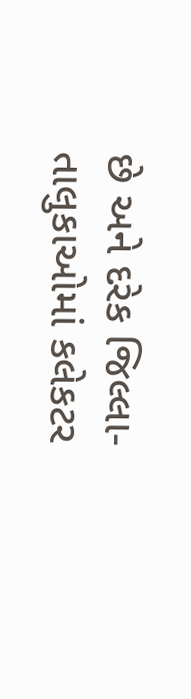છે અને દરેક જિલ્લા-તાલુકાઓમાં કલેકટર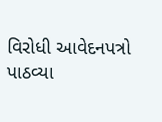વિરોધી આવેદનપત્રો પાઠવ્યા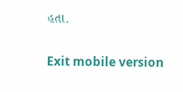હતા.

Exit mobile version